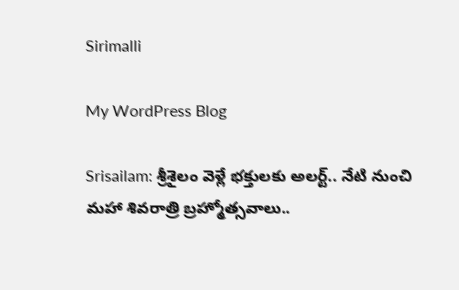Sirimalli

My WordPress Blog

Srisailam: శ్రీశైలం వెళ్లే భక్తులకు అలర్ట్.. నేటి నుంచి మహా శివరాత్రి బ్రహ్మోత్సవాలు..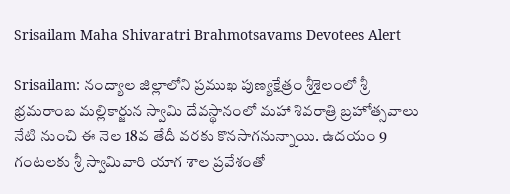Srisailam Maha Shivaratri Brahmotsavams Devotees Alert

Srisailam: నంద్యాల జిల్లాలోని ప్రముఖ పుణ్యక్షేత్రం శ్రీశైలంలో శ్రీ భ్రమరాంబ మల్లికార్జున స్వామి దేవస్థానంలో మహా శివరాత్రి బ్రహోత్సవాలు నేటి నుంచి ఈ నెల 18వ తేదీ వరకు కొనసాగనున్నాయి. ఉదయం 9 గంటలకు శ్రీ స్వామివారి యాగ శాల ప్రవేశంతో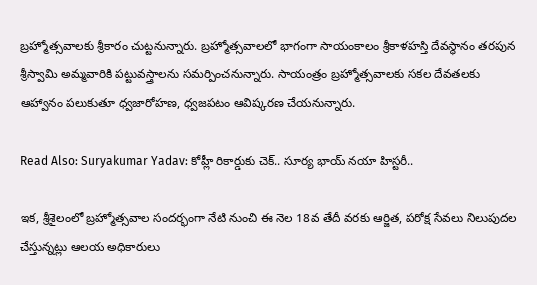బ్రహ్మోత్సవాలకు శ్రీకారం చుట్టనున్నారు. బ్రహ్మోత్సవాలలో భాగంగా సాయంకాలం శ్రీకాళహస్తి దేవస్థానం తరపున శ్రీస్వామి అమ్మవారికి పట్టువస్త్రాలను సమర్పించనున్నారు. సాయంత్రం బ్రహ్మోత్సవాలకు సకల దేవతలకు ఆహ్వానం పలుకుతూ ధ్వజారోహణ, ధ్వజపటం ఆవిష్కరణ చేయనున్నారు.

Read Also: Suryakumar Yadav: కోహ్లీ రికార్డుకు చెక్.. సూర్య భాయ్ నయా హిస్టరీ..

ఇక, శ్రీశైలంలో బ్రహ్మోత్సవాల సందర్భంగా నేటి నుంచి ఈ నెల 18వ తేదీ వరకు ఆర్జిత, పరోక్ష సేవలు నిలుపుదల చేస్తున్నట్లు ఆలయ అధికారులు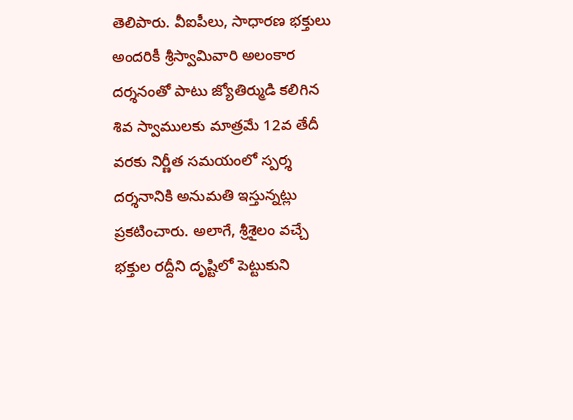తెలిపారు. వీఐపీలు, సాధారణ భక్తులు అందరికీ శ్రీస్వామివారి అలంకార దర్శనంతో పాటు జ్యోతిర్ముడి కలిగిన శివ స్వాములకు మాత్రమే 12వ తేదీ వరకు నిర్ణీత సమయంలో స్పర్శ దర్శనానికి అనుమతి ఇస్తున్నట్లు ప్రకటించారు. అలాగే, శ్రీశైలం వచ్చే భక్తుల రద్దీని దృష్టిలో పెట్టుకుని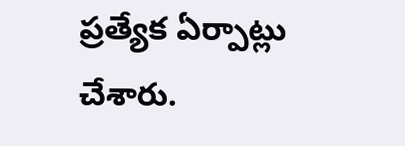ప్రత్యేక ఏర్పాట్లు చేశారు.